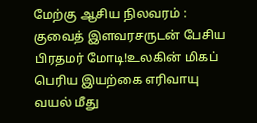மேற்கு ஆசிய நிலவரம் : குவைத் இளவரசருடன் பேசிய பிரதமர் மோடி!உலகின் மிகப் பெரிய இயற்கை எரிவாயு வயல் மீது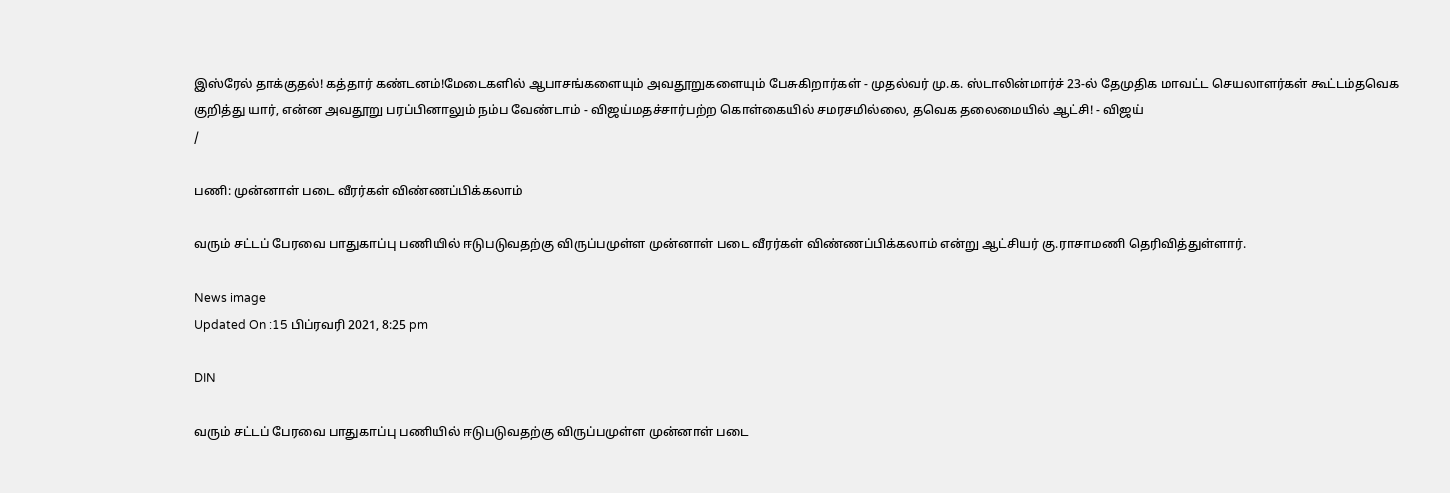இஸ்ரேல் தாக்குதல்! கத்தார் கண்டனம்!மேடைகளில் ஆபாசங்களையும் அவதூறுகளையும் பேசுகிறார்கள் - முதல்வர் மு.க. ஸ்டாலின்மார்ச் 23-ல் தேமுதிக மாவட்ட செயலாளர்கள் கூட்டம்தவெக குறித்து யார், என்ன அவதூறு பரப்பினாலும் நம்ப வேண்டாம் - விஜய்மதச்சார்பற்ற கொள்கையில் சமரசமில்லை, தவெக தலைமையில் ஆட்சி! - விஜய்
/

பணி: முன்னாள் படை வீரர்கள் விண்ணப்பிக்கலாம்

வரும் சட்டப் பேரவை பாதுகாப்பு பணியில் ஈடுபடுவதற்கு விருப்பமுள்ள முன்னாள் படை வீரர்கள் விண்ணப்பிக்கலாம் என்று ஆட்சியர் கு.ராசாமணி தெரிவித்துள்ளார்.

News image
Updated On :15 பிப்ரவரி 2021, 8:25 pm

DIN

வரும் சட்டப் பேரவை பாதுகாப்பு பணியில் ஈடுபடுவதற்கு விருப்பமுள்ள முன்னாள் படை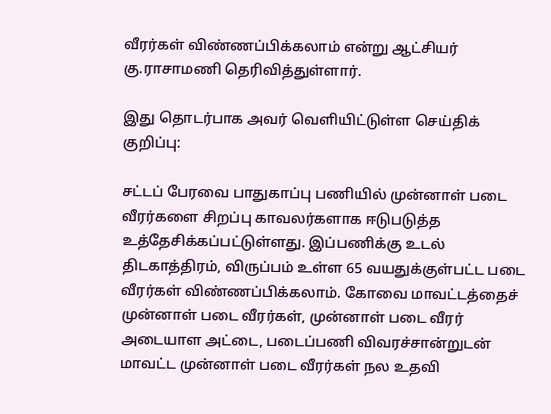வீரர்கள் விண்ணப்பிக்கலாம் என்று ஆட்சியர் கு.ராசாமணி தெரிவித்துள்ளார்.

இது தொடர்பாக அவர் வெளியிட்டுள்ள செய்திக் குறிப்பு:

சட்டப் பேரவை பாதுகாப்பு பணியில் முன்னாள் படை வீரர்களை சிறப்பு காவலர்களாக ஈடுபடுத்த உத்தேசிக்கப்பட்டுள்ளது. இப்பணிக்கு உடல் திடகாத்திரம், விருப்பம் உள்ள 65 வயதுக்குள்பட்ட படை வீரர்கள் விண்ணப்பிக்கலாம். கோவை மாவட்டத்தைச் முன்னாள் படை வீரர்கள், முன்னாள் படை வீரர் அடையாள அட்டை, படைப்பணி விவரச்சான்றுடன் மாவட்ட முன்னாள் படை வீரர்கள் நல உதவி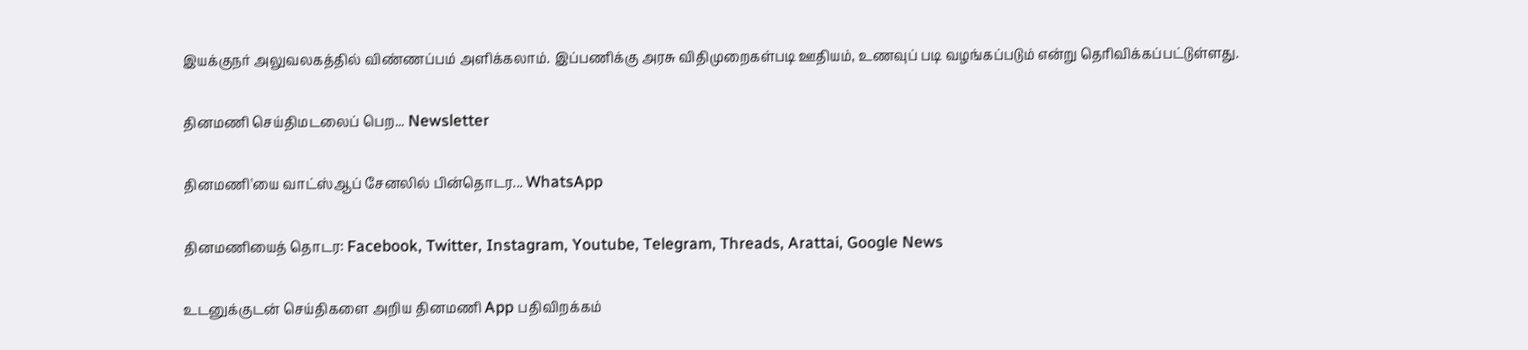இயக்குநர் அலுவலகத்தில் விண்ணப்பம் அளிக்கலாம். இப்பணிக்கு அரசு விதிமுறைகள்படி ஊதியம், உணவுப் படி வழங்கப்படும் என்று தெரிவிக்கப்பட்டுள்ளது.

தினமணி செய்திமடலைப் பெற... Newsletter

தினமணி'யை வாட்ஸ்ஆப் சேனலில் பின்தொடர... WhatsApp

தினமணியைத் தொடர: Facebook, Twitter, Instagram, Youtube, Telegram, Threads, Arattai, Google News

உடனுக்குடன் செய்திகளை அறிய தினமணி App பதிவிறக்கம்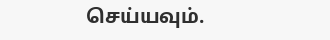செய்யவும்.